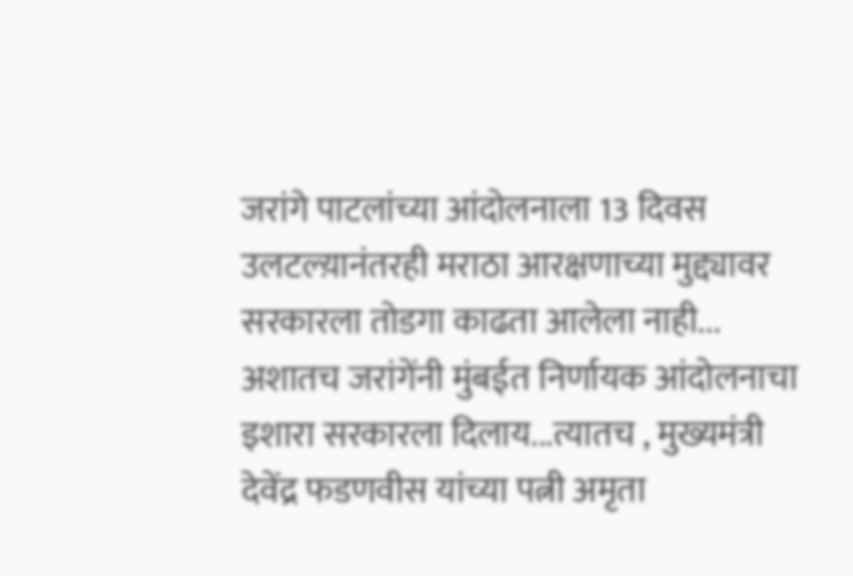जरांगे पाटलांच्या आंदोलनाला 13 दिवस उलटल्य़ानंतरही मराठा आरक्षणाच्या मुद्द्यावर सरकारला तोडगा काढता आलेला नाही... अशातच जरांगेंनी मुंबईत निर्णायक आंदोलनाचा इशारा सरकारला दिलाय...त्यातच , मुख्यमंत्री देवेंद्र फडणवीस यांच्या पत्नी अमृता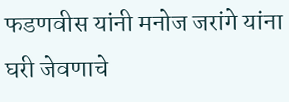फडणवीस यांनी मनोज जरांगे यांना घरी जेवणाचे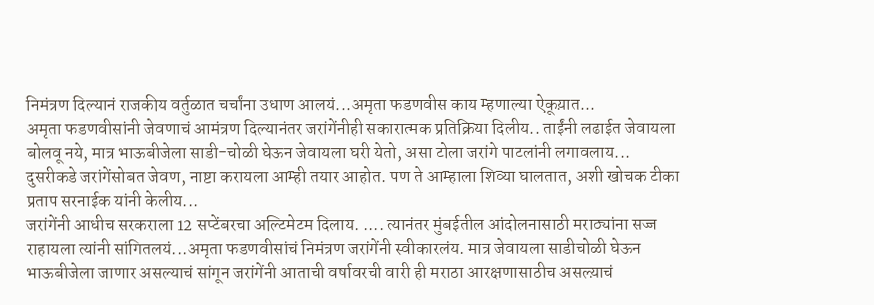निमंत्रण दिल्यानं राजकीय वर्तुळात चर्चांना उधाण आलयं...अमृता फडणवीस काय म्हणाल्या ऐकूय़ात...
अमृता फडणवीसांनी जेवणाचं आमंत्रण दिल्यानंतर जरांगेंनीही सकारात्मक प्रतिक्रिया दिलीय.. ताईंनी लढाईत जेवायला बोलवू नये, मात्र भाऊबीजेला साडी-चोळी घेऊन जेवायला घरी येतो, असा टोला जरांगे पाटलांनी लगावलाय... दुसरीकडे जरांगेंसोबत जेवण, नाष्टा करायला आम्ही तयार आहोत. पण ते आम्हाला शिव्या घालतात, अशी खोचक टीका प्रताप सरनाईक यांनी केलीय...
जरांगेंनी आधीच सरकराला 12 सप्टेंबरचा अल्टिमेटम दिलाय. .... त्यानंतर मुंबईतील आंदोलनासाठी मराठ्यांना सज्ज राहायला त्यांनी सांगितलयं...अमृता फडणवीसांचं निमंत्रण जरांगेंनी स्वीकारलंय. मात्र जेवायला साडीचोळी घेऊन भाऊबीजेला जाणार असल्याचं सांगून जरांगेंनी आताची वर्षावरची वारी ही मराठा आरक्षणासाठीच असल्य़ाचं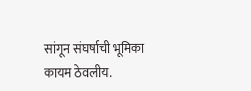सांगून संघर्षाची भूमिका कायम ठेवलीय.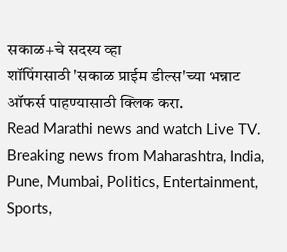सकाळ+चे सदस्य व्हा
शॉपिंगसाठी 'सकाळ प्राईम डील्स'च्या भन्नाट ऑफर्स पाहण्यासाठी क्लिक करा.
Read Marathi news and watch Live TV. Breaking news from Maharashtra, India, Pune, Mumbai, Politics, Entertainment, Sports,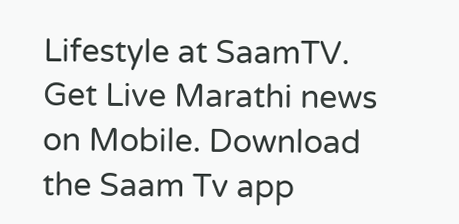Lifestyle at SaamTV. Get Live Marathi news on Mobile. Download the Saam Tv app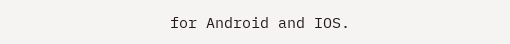for Android and IOS.